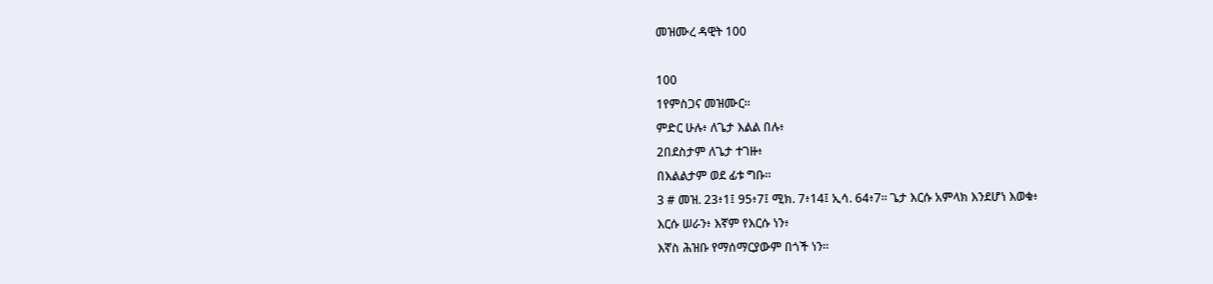መዝሙረ ዳዊት 100

100
1የምስጋና መዝሙር።
ምድር ሁሉ፥ ለጌታ እልል በሉ፥
2በደስታም ለጌታ ተገዙ፥
በእልልታም ወደ ፊቱ ግቡ።
3 # መዝ. 23፥1፤ 95፥7፤ ሚክ. 7፥14፤ ኢሳ. 64፥7። ጌታ እርሱ አምላክ እንደሆነ እወቁ፥
እርሱ ሠራን፥ እኛም የእርሱ ነን፥
እኛስ ሕዝቡ የማሰማርያውም በጎች ነን።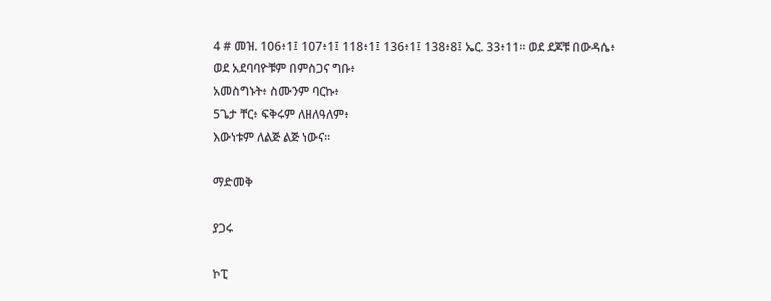4 # መዝ. 106፥1፤ 107፥1፤ 118፥1፤ 136፥1፤ 138፥8፤ ኤር. 33፥11። ወደ ደጆቹ በውዳሴ፥
ወደ አደባባዮቹም በምስጋና ግቡ፥
አመስግኑት፥ ስሙንም ባርኩ፥
5ጌታ ቸር፥ ፍቅሩም ለዘለዓለም፥
እውነቱም ለልጅ ልጅ ነውና።

ማድመቅ

ያጋሩ

ኮፒ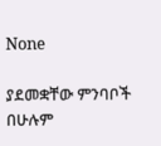None

ያደመቋቸው ምንባቦች በሁሉም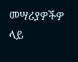መሣሪያዎችዎ ላይ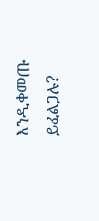እንዲቀመጡ ይፈልጋሉ?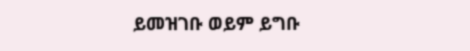ይመዝገቡ ወይም ይግቡ